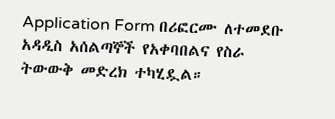Application Form በሪፎርሙ ለተመደቡ አዳዲስ አሰልጣኞች የአቀባበልና የስራ ትውውቅ መድረክ ተካሂዷል።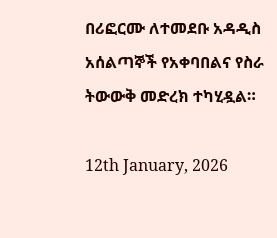በሪፎርሙ ለተመደቡ አዳዲስ አሰልጣኞች የአቀባበልና የስራ ትውውቅ መድረክ ተካሂዷል።

12th January, 2026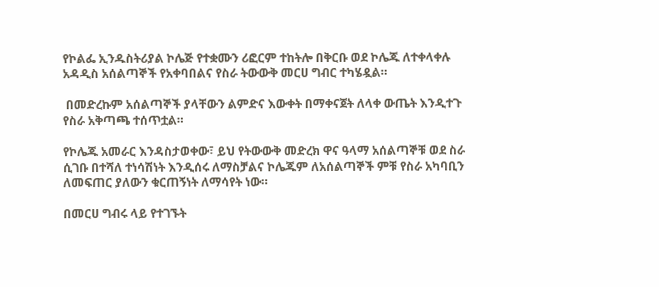የኮልፌ ኢንዱስትሪያል ኮሌጅ የተቋሙን ሪፎርም ተከትሎ በቅርቡ ወደ ኮሌጁ ለተቀላቀሉ አዳዲስ አሰልጣኞች የአቀባበልና የስራ ትውውቅ መርሀ ግብር ተካሄዷል።

 በመድረኩም አሰልጣኞች ያላቸውን ልምድና እውቀት በማቀናጀት ለላቀ ውጤት እንዲተጉ የስራ አቅጣጫ ተሰጥቷል።

የኮሌጁ አመራር እንዳስታወቀው፣ ይህ የትውውቅ መድረክ ዋና ዓላማ አሰልጣኞቹ ወደ ስራ ሲገቡ በተሻለ ተነሳሽነት እንዲሰሩ ለማስቻልና ኮሌጁም ለአሰልጣኞች ምቹ የስራ አካባቢን ለመፍጠር ያለውን ቁርጠኝነት ለማሳየት ነው።

በመርሀ ግብሩ ላይ የተገኙት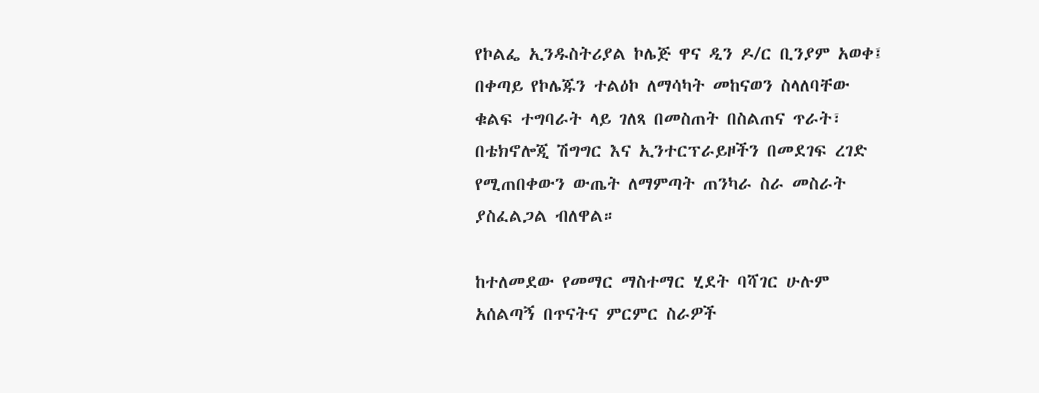የኮልፌ ኢንዱስትሪያል ኮሌጅ ዋና ዲን ዶ/ር ቢንያም አወቀ፤ በቀጣይ የኮሌጁን ተልዕኮ ለማሳካት መከናወን ስላለባቸው ቁልፍ ተግባራት ላይ ገለጻ በመስጠት በስልጠና ጥራት፣ በቴክኖሎጂ ሽግግር እና ኢንተርፕራይዞችን በመደገፍ ረገድ የሚጠበቀውን ውጤት ለማምጣት ጠንካራ ስራ መስራት ያስፈልጋል ብለዋል።

ከተለመደው የመማር ማስተማር ሂደት ባሻገር ሁሉም አሰልጣኝ በጥናትና ምርምር ስራዎች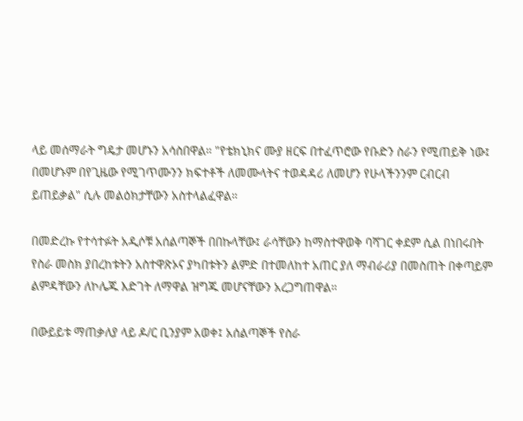ላይ መሰማራት ግዴታ መሆኑን አሳስበዋል። "የቴክኒክና ሙያ ዘርፍ በተፈጥሮው የቡድን ስራን የሚጠይቅ ነው፤ በመሆኑም በየጊዜው የሚገጥሙንን ክፍተቶች ለመሙላትና ተወዳዳሪ ለመሆን የሁላችንንም ርብርብ ይጠይቃል" ሲሉ መልዕክታቸውን አስተላልፈዋል።

በመድረኩ የተሳተፉት አዲሶቹ አሰልጣኞች በበኩላቸው፤ ራሳቸውን ከማስተዋወቅ ባሻገር ቀደም ሲል በነበሩበት የስራ መስክ ያበረከቱትን አስተዋጽኦና ያካበቱትን ልምድ በተመለከተ አጠር ያለ ማብራሪያ በመስጠት በቀጣይም ልምዳቸውን ለኮሌጁ እድገት ለማዋል ዝግጁ መሆናቸውን አረጋግጠዋል።

በውይይቱ ማጠቃለያ ላይ ዶ/ር ቢንያም አወቀ፤ አሰልጣኞች የስራ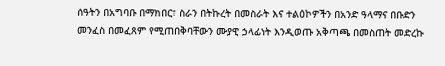ሰዓትን በአግባቡ በማክበር፣ ስራን በትኩረት በመስራት እና ተልዕኮዎችን በአንድ ዓላማና በቡድን መንፈስ በመፈጸም የሚጠበቅባቸውን ሙያዊ ኃላፊነት እንዲወጡ አቅጣጫ በመስጠት መድረኩ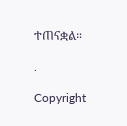ተጠናቋል።

.

Copyright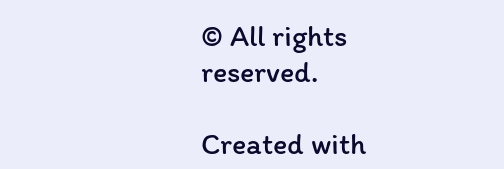© All rights reserved.

Created with